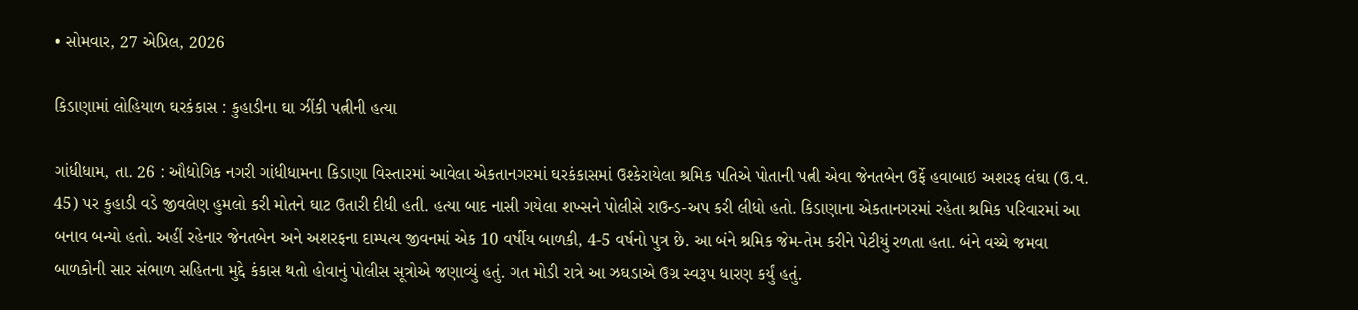• સોમવાર, 27 એપ્રિલ, 2026

કિડાણામાં લોહિયાળ ઘરકંકાસ : કુહાડીના ઘા ઝીંકી પત્નીની હત્યા

ગાંધીધામ, તા. 26 : ઔદ્યોગિક નગરી ગાંધીધામના કિડાણા વિસ્તારમાં આવેલા એકતાનગરમાં ઘરકંકાસમાં ઉશ્કેરાયેલા શ્રમિક પતિએ પોતાની પત્ની એવા જેનતબેન ઉર્ફે હવાબાઇ અશરફ લંઘા (ઉ.વ. 45) પર કુહાડી વડે જીવલેણ હુમલો કરી મોતને ઘાટ ઉતારી દીધી હતી. હત્યા બાદ નાસી ગયેલા શખ્સને પોલીસે રાઉન્ડ-અપ કરી લીધો હતો. કિડાણાના એકતાનગરમાં રહેતા શ્રમિક પરિવારમાં આ બનાવ બન્યો હતો. અહીં રહેનાર જેનતબેન અને અશરફના દામ્પત્ય જીવનમાં એક 10 વર્ષીય બાળકી, 4-5 વર્ષનો પુત્ર છે. આ બંને શ્રમિક જેમ-તેમ કરીને પેટીયું રળતા હતા. બંને વચ્ચે જમવા બાળકોની સાર સંભાળ સહિતના મુદ્દે કંકાસ થતો હોવાનું પોલીસ સૂત્રોએ જણાવ્યું હતું. ગત મોડી રાત્રે આ ઝઘડાએ ઉગ્ર સ્વરૂપ ધારણ કર્યું હતું.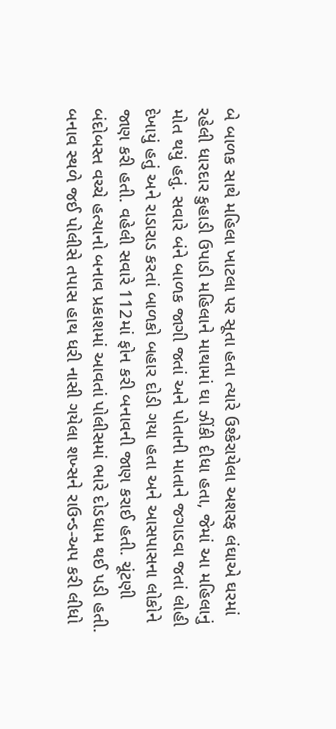બે બાળક સાથે મહિલા ખાટલા પર સૂતા હતા ત્યારે ઉશ્કેરાયેલા અશરફ લંઘાએ ઘરમાં રહેલી ધારદાર કુહાડી ઉપાડી મહિલાને માથામાં ઘા ઝીંકી દીધા હતા, જેમાં આ મહિલાનું મોત થયું હતું. સવારે બંને બાળક જાગી જતાં અને પોતાની માતાને જગાડવા જતાં લોહી દેખાયું હતું અને રાડારાડ કરતાં બાળકો બહાર દોડી ગયા હતા અને આસપાસના લોકોને જાણ કરી હતી. વહેલી સવારે 112માં ફોન કરી બનાવની જાણ કરાઈ હતી. ચૂંટણી બંદોબસ્ત વચ્ચે હત્યાનો બનાવ પ્રકાશમાં આવતાં પોલીસમાં ભારે દોડધામ થઈ પડી હતી. બનાવ સ્થળે જઈ પોલીસે તપાસ હાથ ધરી નાસી ગયેલા શખ્સને રાઉન્ડ-અપ કરી લીધો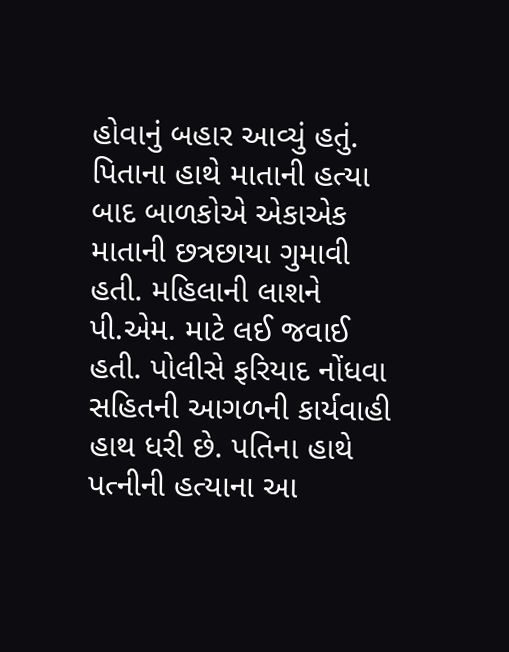હોવાનું બહાર આવ્યું હતું. પિતાના હાથે માતાની હત્યા બાદ બાળકોએ એકાએક માતાની છત્રછાયા ગુમાવી હતી. મહિલાની લાશને પી.એમ. માટે લઈ જવાઈ હતી. પોલીસે ફરિયાદ નોંધવા સહિતની આગળની કાર્યવાહી હાથ ધરી છે. પતિના હાથે પત્નીની હત્યાના આ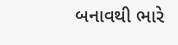બનાવથી ભારે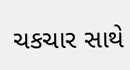ચકચાર સાથે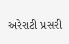અરેરાટી પ્રસરી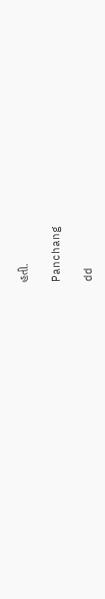હતી.

Panchang

dd